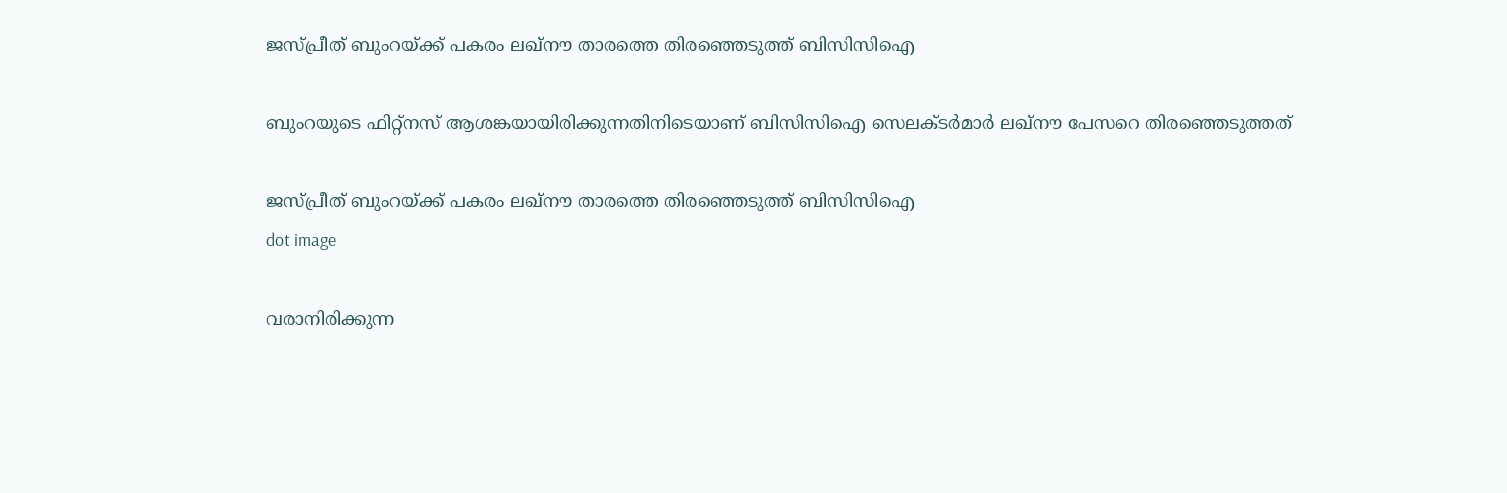ജസ്പ്രീത് ബുംറയ്ക്ക് പകരം ലഖ്‌നൗ താരത്തെ തിരഞ്ഞെടുത്ത് ബിസിസിഐ

ബുംറയുടെ ഫിറ്റ്‌നസ് ആശങ്കയായിരിക്കുന്നതിനിടെയാണ് ബിസിസിഐ സെലക്ടര്‍മാര്‍ ലഖ്‌നൗ പേസറെ തിരഞ്ഞെടുത്തത്

ജസ്പ്രീത് ബുംറയ്ക്ക് പകരം ലഖ്‌നൗ താരത്തെ തിരഞ്ഞെടുത്ത് ബിസിസിഐ
dot image

വരാനിരിക്കുന്ന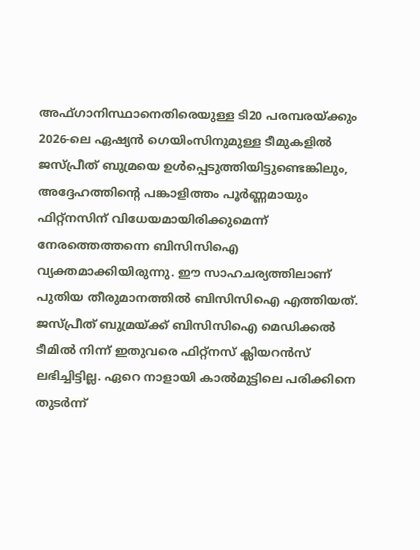അഫ്ഗാനിസ്ഥാനെതിരെയുള്ള ടി20 പരമ്പരയ്ക്കും 2026-ലെ ഏഷ്യന്‍ ഗെയിംസിനുമുള്ള ടീമുകളില്‍ ജസ്പ്രീത് ബുമ്രയെ ഉള്‍പ്പെടുത്തിയിട്ടുണ്ടെങ്കിലും, അദ്ദേഹത്തിന്റെ പങ്കാളിത്തം പൂര്‍ണ്ണമായും ഫിറ്റ്‌നസിന് വിധേയമായിരിക്കുമെന്ന് നേരത്തെത്തന്നെ ബിസിസിഐ വ്യക്തമാക്കിയിരുന്നു. ഈ സാഹചര്യത്തിലാണ് പുതിയ തീരുമാനത്തില്‍ ബിസിസിഐ എത്തിയത്. ജസ്പ്രീത് ബുമ്രയ്ക്ക് ബിസിസിഐ മെഡിക്കല്‍ ടീമില്‍ നിന്ന് ഇതുവരെ ഫിറ്റ്‌നസ് ക്ലിയറന്‍സ് ലഭിച്ചിട്ടില്ല. ഏറെ നാളായി കാല്‍മുട്ടിലെ പരിക്കിനെ തുടര്‍ന്ന്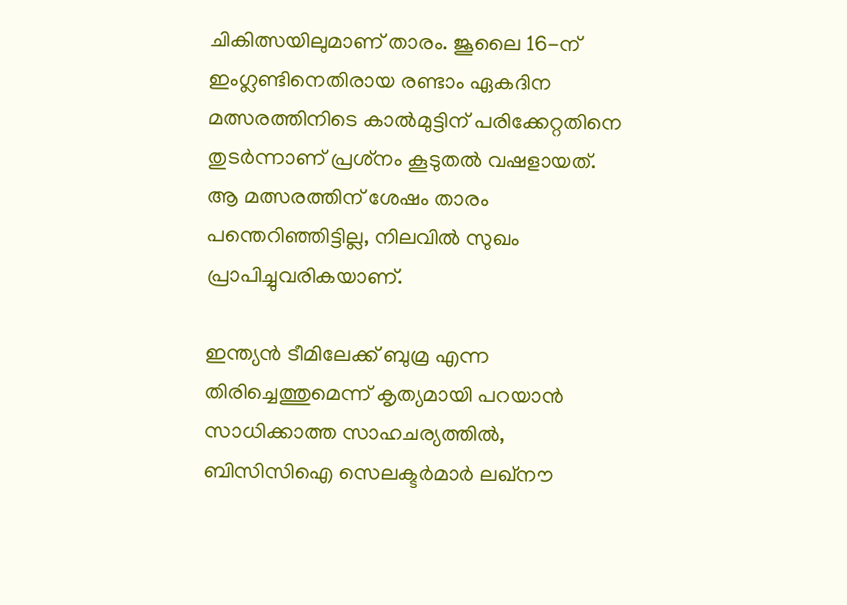ചികിത്സയിലുമാണ് താരം. ജൂലൈ 16-ന് ഇംഗ്ലണ്ടിനെതിരായ രണ്ടാം ഏകദിന മത്സരത്തിനിടെ കാല്‍മുട്ടിന് പരിക്കേറ്റതിനെ തുടര്‍ന്നാണ് പ്രശ്‌നം കൂടുതല്‍ വഷളായത്. ആ മത്സരത്തിന് ശേഷം താരം പന്തെറിഞ്ഞിട്ടില്ല, നിലവില്‍ സുഖം പ്രാപിച്ചുവരികയാണ്.

ഇന്ത്യന്‍ ടീമിലേക്ക് ബുമ്ര എന്ന തിരിച്ചെത്തുമെന്ന് കൃത്യമായി പറയാന്‍ സാധിക്കാത്ത സാഹചര്യത്തില്‍, ബിസിസിഐ സെലക്ടര്‍മാര്‍ ലഖ്നൗ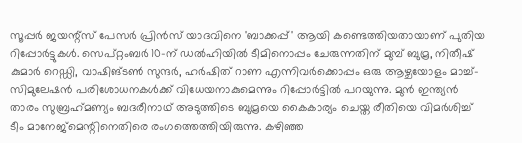സൂപ്പര്‍ ജയന്റ്‌സ് പേസര്‍ പ്രിന്‍സ് യാദവിനെ 'ബാക്കപ്പ്' ആയി കണ്ടെത്തിയതായാണ് പുതിയ റിപ്പോര്‍ട്ടുകള്‍. സെപ്റ്റംബര്‍ 10-ന് ഡല്‍ഹിയില്‍ ടീമിനൊപ്പം ചേരുന്നതിന് മുമ്പ് ബുമ്ര, നിതീഷ് കുമാര്‍ റെഡ്ഡി, വാഷിങ്ടണ്‍ സുന്ദര്‍, ഹര്‍ഷിത് റാണ എന്നിവര്‍ക്കൊപ്പം ഒരു ആഴ്ചയോളം മാച്ച്-സിമുലേഷന്‍ പരിശോധനകള്‍ക്ക് വിധേയനാകുമെന്നും റിപ്പോര്‍ട്ടില്‍ പറയുന്നു. മുന്‍ ഇന്ത്യന്‍ താരം സുബ്രഹ്‌മണ്യം ബദരീനാഥ് അടുത്തിടെ ബുമ്രയെ കൈകാര്യം ചെയ്ത രീതിയെ വിമര്‍ശിച്ച് ടീം മാനേജ്മെന്റിനെതിരെ രംഗത്തെത്തിയിരുന്നു. കഴിഞ്ഞ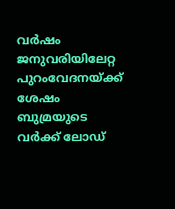വര്‍ഷം ജനുവരിയിലേറ്റ പുറംവേദനയ്ക്ക് ശേഷം ബുമ്രയുടെ വര്‍ക്ക് ലോഡ്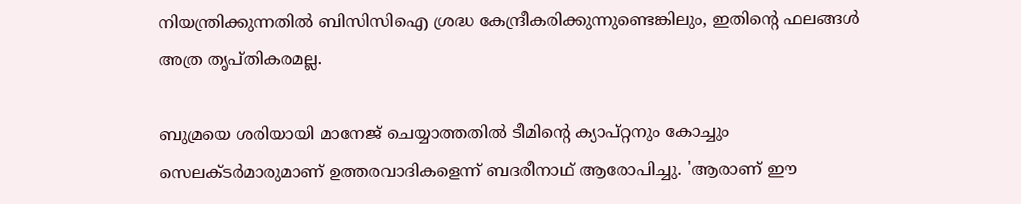നിയന്ത്രിക്കുന്നതില്‍ ബിസിസിഐ ശ്രദ്ധ കേന്ദ്രീകരിക്കുന്നുണ്ടെങ്കിലും, ഇതിന്റെ ഫലങ്ങള്‍ അത്ര തൃപ്തികരമല്ല.

ബുമ്രയെ ശരിയായി മാനേജ് ചെയ്യാത്തതില്‍ ടീമിന്റെ ക്യാപ്റ്റനും കോച്ചും സെലക്ടര്‍മാരുമാണ് ഉത്തരവാദികളെന്ന് ബദരീനാഥ് ആരോപിച്ചു. 'ആരാണ് ഈ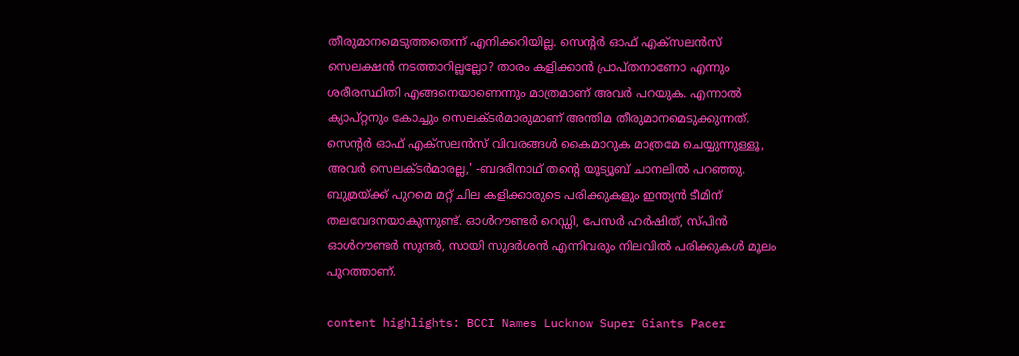തീരുമാനമെടുത്തതെന്ന് എനിക്കറിയില്ല. സെന്റര്‍ ഓഫ് എക്‌സലന്‍സ് സെലക്ഷന്‍ നടത്താറില്ലല്ലോ? താരം കളിക്കാന്‍ പ്രാപ്തനാണോ എന്നും ശരീരസ്ഥിതി എങ്ങനെയാണെന്നും മാത്രമാണ് അവര്‍ പറയുക. എന്നാല്‍ ക്യാപ്റ്റനും കോച്ചും സെലക്ടര്‍മാരുമാണ് അന്തിമ തീരുമാനമെടുക്കുന്നത്. സെന്റര്‍ ഓഫ് എക്‌സലന്‍സ് വിവരങ്ങള്‍ കൈമാറുക മാത്രമേ ചെയ്യുന്നുള്ളൂ, അവര്‍ സെലക്ടര്‍മാരല്ല,' -ബദരീനാഥ് തന്റെ യൂട്യൂബ് ചാനലില്‍ പറഞ്ഞു. ബുമ്രയ്ക്ക് പുറമെ മറ്റ് ചില കളിക്കാരുടെ പരിക്കുകളും ഇന്ത്യന്‍ ടീമിന് തലവേദനയാകുന്നുണ്ട്. ഓള്‍റൗണ്ടര്‍ റെഡ്ഡി, പേസര്‍ ഹര്‍ഷിത്, സ്പിന്‍ ഓള്‍റൗണ്ടര്‍ സുന്ദര്‍, സായി സുദര്‍ശന്‍ എന്നിവരും നിലവില്‍ പരിക്കുകള്‍ മൂലം പുറത്താണ്.

content highlights: BCCI Names Lucknow Super Giants Pacer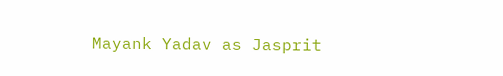Mayank Yadav as Jasprit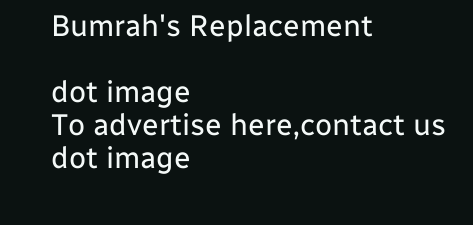Bumrah's Replacement

dot image
To advertise here,contact us
dot image